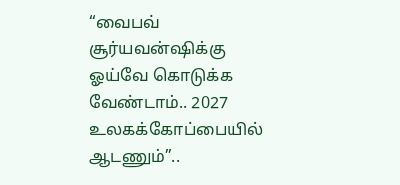“வைபவ் சூர்யவன்ஷிக்கு ஓய்வே கொடுக்க வேண்டாம்.. 2027 உலகக்கோப்பையில் ஆடணும்”..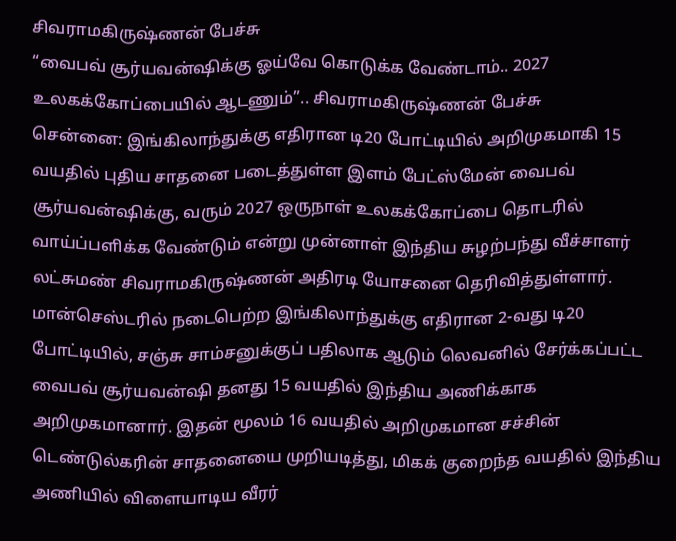சிவராமகிருஷ்ணன் பேச்சு
“வைபவ் சூர்யவன்ஷிக்கு ஓய்வே கொடுக்க வேண்டாம்.. 2027 உலகக்கோப்பையில் ஆடணும்”.. சிவராமகிருஷ்ணன் பேச்சு
சென்னை: இங்கிலாந்துக்கு எதிரான டி20 போட்டியில் அறிமுகமாகி 15 வயதில் புதிய சாதனை படைத்துள்ள இளம் பேட்ஸ்மேன் வைபவ் சூர்யவன்ஷிக்கு, வரும் 2027 ஒருநாள் உலகக்கோப்பை தொடரில் வாய்ப்பளிக்க வேண்டும் என்று முன்னாள் இந்திய சுழற்பந்து வீச்சாளர் லட்சுமண் சிவராமகிருஷ்ணன் அதிரடி யோசனை தெரிவித்துள்ளார்.
மான்செஸ்டரில் நடைபெற்ற இங்கிலாந்துக்கு எதிரான 2-வது டி20 போட்டியில், சஞ்சு சாம்சனுக்குப் பதிலாக ஆடும் லெவனில் சேர்க்கப்பட்ட வைபவ் சூர்யவன்ஷி தனது 15 வயதில் இந்திய அணிக்காக அறிமுகமானார். இதன் மூலம் 16 வயதில் அறிமுகமான சச்சின் டெண்டுல்கரின் சாதனையை முறியடித்து, மிகக் குறைந்த வயதில் இந்திய அணியில் விளையாடிய வீரர்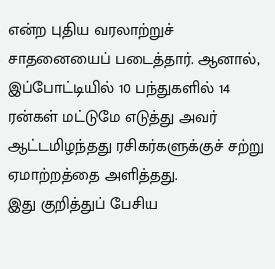என்ற புதிய வரலாற்றுச் சாதனையைப் படைத்தார். ஆனால், இப்போட்டியில் 10 பந்துகளில் 14 ரன்கள் மட்டுமே எடுத்து அவர் ஆட்டமிழந்தது ரசிகர்களுக்குச் சற்று ஏமாற்றத்தை அளித்தது.
இது குறித்துப் பேசிய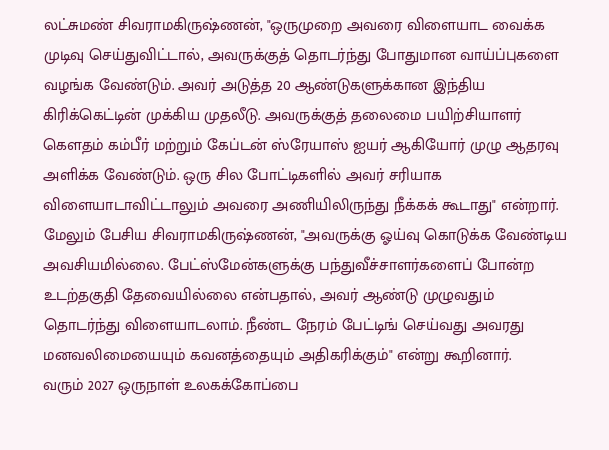லட்சுமண் சிவராமகிருஷ்ணன், "ஒருமுறை அவரை விளையாட வைக்க முடிவு செய்துவிட்டால், அவருக்குத் தொடர்ந்து போதுமான வாய்ப்புகளை வழங்க வேண்டும். அவர் அடுத்த 20 ஆண்டுகளுக்கான இந்திய கிரிக்கெட்டின் முக்கிய முதலீடு. அவருக்குத் தலைமை பயிற்சியாளர் கௌதம் கம்பீர் மற்றும் கேப்டன் ஸ்ரேயாஸ் ஐயர் ஆகியோர் முழு ஆதரவு அளிக்க வேண்டும். ஒரு சில போட்டிகளில் அவர் சரியாக விளையாடாவிட்டாலும் அவரை அணியிலிருந்து நீக்கக் கூடாது" என்றார்.
மேலும் பேசிய சிவராமகிருஷ்ணன், "அவருக்கு ஓய்வு கொடுக்க வேண்டிய அவசியமில்லை. பேட்ஸ்மேன்களுக்கு பந்துவீச்சாளர்களைப் போன்ற உடற்தகுதி தேவையில்லை என்பதால், அவர் ஆண்டு முழுவதும் தொடர்ந்து விளையாடலாம். நீண்ட நேரம் பேட்டிங் செய்வது அவரது மனவலிமையையும் கவனத்தையும் அதிகரிக்கும்" என்று கூறினார்.
வரும் 2027 ஒருநாள் உலகக்கோப்பை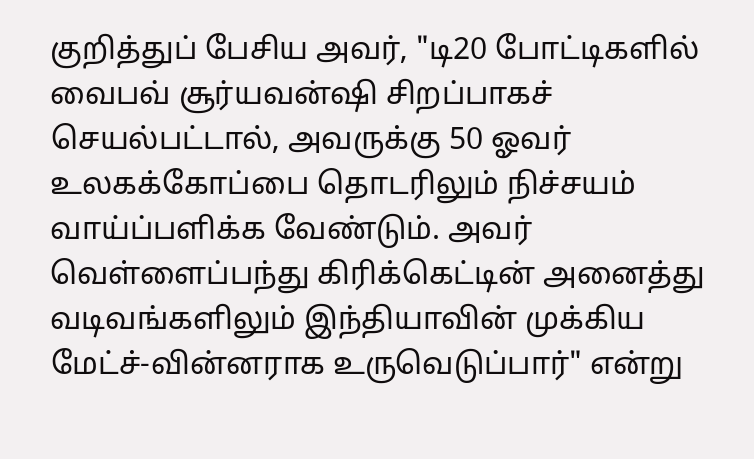குறித்துப் பேசிய அவர், "டி20 போட்டிகளில் வைபவ் சூர்யவன்ஷி சிறப்பாகச் செயல்பட்டால், அவருக்கு 50 ஓவர் உலகக்கோப்பை தொடரிலும் நிச்சயம் வாய்ப்பளிக்க வேண்டும். அவர் வெள்ளைப்பந்து கிரிக்கெட்டின் அனைத்து வடிவங்களிலும் இந்தியாவின் முக்கிய மேட்ச்-வின்னராக உருவெடுப்பார்" என்று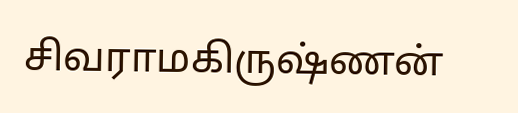சிவராமகிருஷ்ணன்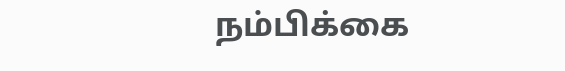நம்பிக்கை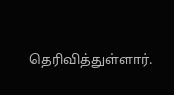தெரிவித்துள்ளார்.